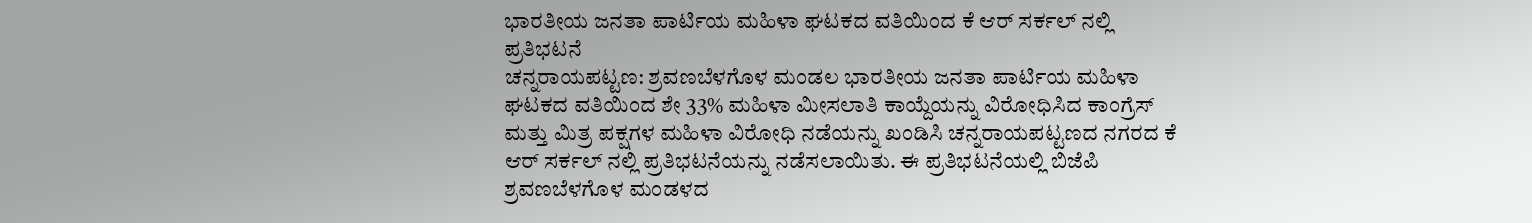ಭಾರತೀಯ ಜನತಾ ಪಾರ್ಟಿಯ ಮಹಿಳಾ ಘಟಕದ ವತಿಯಿಂದ ಕೆ ಆರ್ ಸರ್ಕಲ್ ನಲ್ಲಿ ಪ್ರತಿಭಟನೆ
ಚನ್ನರಾಯಪಟ್ಟಣ: ಶ್ರವಣಬೆಳಗೊಳ ಮಂಡಲ ಭಾರತೀಯ ಜನತಾ ಪಾರ್ಟಿಯ ಮಹಿಳಾ ಘಟಕದ ವತಿಯಿಂದ ಶೇ 33% ಮಹಿಳಾ ಮೀಸಲಾತಿ ಕಾಯ್ದೆಯನ್ನು ವಿರೋಧಿಸಿದ ಕಾಂಗ್ರೆಸ್ ಮತ್ತು ಮಿತ್ರ ಪಕ್ಷಗಳ ಮಹಿಳಾ ವಿರೋಧಿ ನಡೆಯನ್ನು ಖಂಡಿಸಿ ಚನ್ನರಾಯಪಟ್ಟಣದ ನಗರದ ಕೆ ಆರ್ ಸರ್ಕಲ್ ನಲ್ಲಿ ಪ್ರತಿಭಟನೆಯನ್ನು ನಡೆಸಲಾಯಿತು. ಈ ಪ್ರತಿಭಟನೆಯಲ್ಲಿ ಬಿಜೆಪಿ ಶ್ರವಣಬೆಳಗೊಳ ಮಂಡಳದ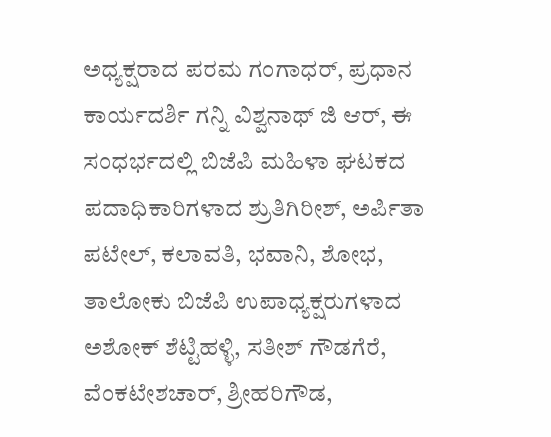ಅಧ್ಯಕ್ಷರಾದ ಪರಮ ಗಂಗಾಧರ್, ಪ್ರಧಾನ ಕಾರ್ಯದರ್ಶಿ ಗನ್ನಿ ವಿಶ್ವನಾಥ್ ಜಿ ಆರ್, ಈ ಸಂಧರ್ಭದಲ್ಲಿ ಬಿಜೆಪಿ ಮಹಿಳಾ ಘಟಕದ ಪದಾಧಿಕಾರಿಗಳಾದ ಶ್ರುತಿಗಿರೀಶ್, ಅರ್ಪಿತಾ ಪಟೇಲ್, ಕಲಾವತಿ, ಭವಾನಿ, ಶೋಭ, ತಾಲೋಕು ಬಿಜೆಪಿ ಉಪಾಧ್ಯಕ್ಷರುಗಳಾದ ಅಶೋಕ್ ಶೆಟ್ಟಿಹಳ್ಳಿ, ಸತೀಶ್ ಗೌಡಗೆರೆ, ವೆಂಕಟೇಶಚಾರ್, ಶ್ರೀಹರಿಗೌಡ,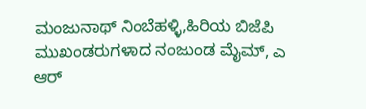ಮಂಜುನಾಥ್ ನಿಂಬೆಹಳ್ಳಿ,ಹಿರಿಯ ಬಿಜೆಪಿ ಮುಖಂಡರುಗಳಾದ ನಂಜುಂಡ ಮೈಮ್, ಎ ಆರ್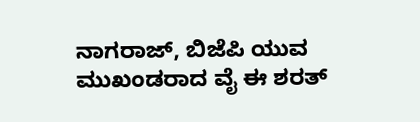ನಾಗರಾಜ್, ಬಿಜೆಪಿ ಯುವ ಮುಖಂಡರಾದ ವೈ ಈ ಶರತ್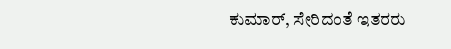ಕುಮಾರ್, ಸೇರಿದಂತೆ ಇತರರು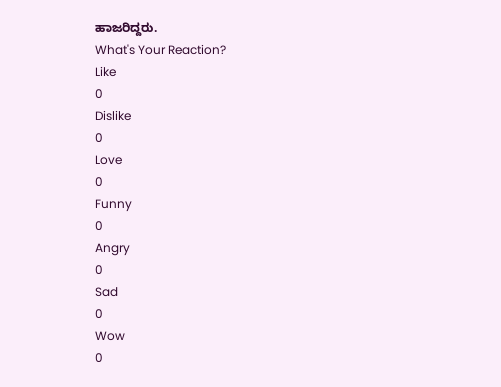ಹಾಜರಿದ್ದರು.
What's Your Reaction?
Like
0
Dislike
0
Love
0
Funny
0
Angry
0
Sad
0
Wow
0